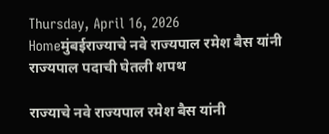Thursday, April 16, 2026
Homeमुंबईराज्याचे नवे राज्यपाल रमेश बैस यांनी राज्यपाल पदाची घेतली शपथ

राज्याचे नवे राज्यपाल रमेश बैस यांनी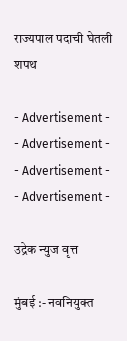राज्यपाल पदाची घेतली शपथ

- Advertisement -
- Advertisement -
- Advertisement -
- Advertisement -

उद्रेक न्युज वृत्त

मुंबई :- नवनियुक्त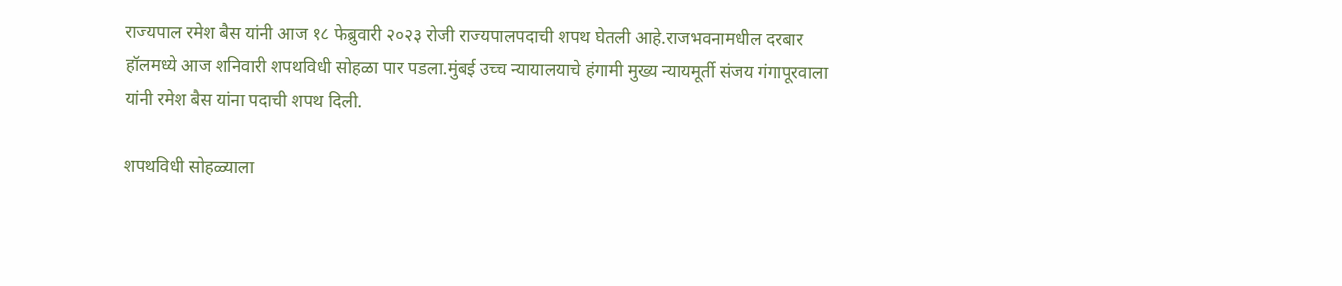राज्यपाल रमेश बैस यांनी आज १८ फेब्रुवारी २०२३ रोजी राज्यपालपदाची शपथ घेतली आहे.राजभवनामधील दरबार हॉलमध्ये आज शनिवारी शपथविधी सोहळा पार पडला.मुंबई उच्च न्यायालयाचे हंगामी मुख्य न्यायमूर्ती संजय गंगापूरवाला यांनी रमेश बैस यांना पदाची शपथ दिली.

शपथविधी सोहळ्याला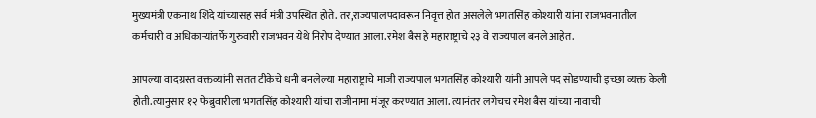मुख्यमंत्री एकनाथ शिंदे यांच्यासह सर्व मंत्री उपस्थित होते. तर,राज्यपालपदावरून निवृत्त होत असलेले भगतसिंह कोश्यारी यांना राजभवनातील कर्मचारी व अधिकाऱ्यांतर्फे गुरुवारी राजभवन येथे निरोप देण्यात आला.रमेश बैस हे महाराष्ट्राचे २३ वे राज्यपाल बनले आहेत.

आपल्या वादग्रस्त वक्तव्यांनी सतत टीकेचे धनी बनलेल्या महाराष्ट्राचे माजी राज्यपाल भगतसिंह कोश्यारी यांनी आपले पद सोडण्याची इच्छा व्यक्त केली होती.त्यानुसार १२ फेब्रुवारीला भगतसिंह कोश्यारी यांचा राजीनामा मंजूर करण्यात आला. त्यानंतर लगेचच रमेश बैस यांच्या नावाची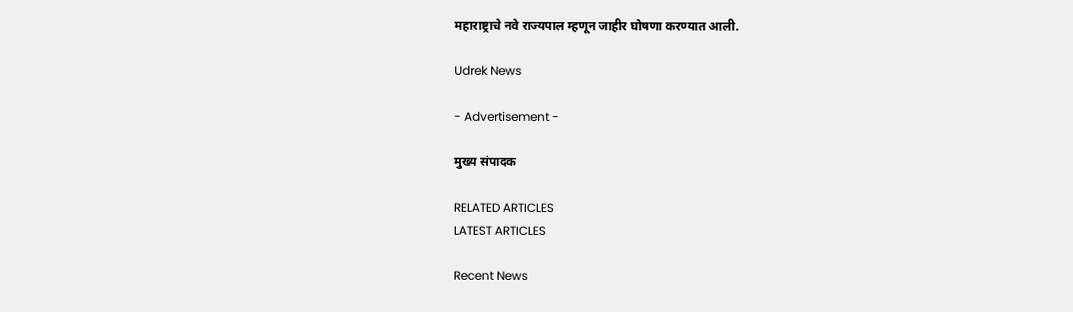महाराष्ट्राचे नवे राज्यपाल म्हणून जाहीर घोषणा करण्यात आली.

Udrek News

- Advertisement -

मुख्य संपादक

RELATED ARTICLES
LATEST ARTICLES

Recent News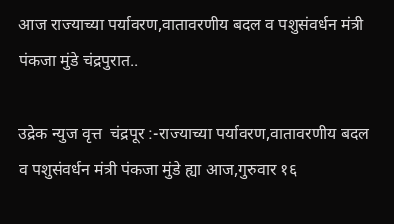आज राज्याच्या पर्यावरण,वातावरणीय बदल व पशुसंवर्धन मंत्री पंकजा मुंडे चंद्रपुरात..

उद्रेक न्युज वृत्त  चंद्रपूर :-राज्याच्या पर्यावरण,वातावरणीय बदल व पशुसंवर्धन मंत्री पंकजा मुंडे ह्या आज,गुरुवार १६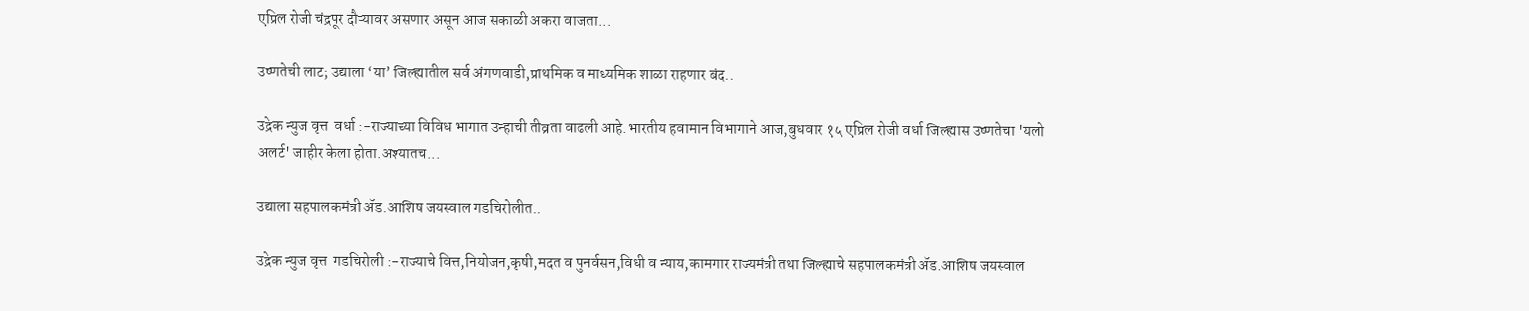एप्रिल रोजी चंद्रपूर दौऱ्यावर असणार असून आज सकाळी अकरा वाजता...

उष्णतेची लाट; उद्याला ‘या’ जिल्ह्यातील सर्व अंगणवाडी,प्राथमिक व माध्यमिक शाळा राहणार बंद..

उद्रेक न्युज वृत्त  वर्धा :-राज्याच्या विविध भागात उन्हाची तीव्रता वाढली आहे.भारतीय हवामान विभागाने आज,बुधवार १५ एप्रिल रोजी वर्धा जिल्ह्यास उष्णतेचा 'यलो अलर्ट' जाहीर केला होता.अश्यातच...

उद्याला सहपालकमंत्री ॲड.आशिष जयस्वाल गडचिरोलीत..

उद्रेक न्युज वृत्त  गडचिरोली :-राज्याचे वित्त,नियोजन,कृषी,मदत व पुनर्वसन,विधी व न्याय,कामगार राज्यमंत्री तथा जिल्ह्याचे सहपालकमंत्री ॲड.आशिष जयस्वाल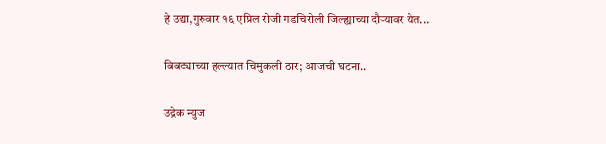हे उद्या,गुरुवार १६ एप्रिल रोजी गडचिरोली जिल्ह्याच्या दौऱ्यावर येत...

बिबट्याच्या हल्ल्यात चिमुकली ठार; आजची घटना..

उद्रेक न्युज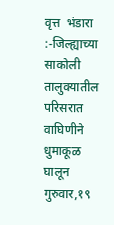वृत्त  भंडारा :-जिल्ह्याच्या साकोली तालुक्यातील परिसरात वाघिणीने धुमाकूळ घालून गुरुवार,१९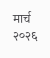मार्च २०२६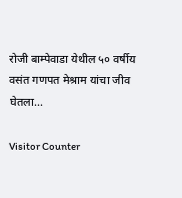रोजी बाम्पेवाडा येथील ५० वर्षीय वसंत गणपत मेश्राम यांचा जीव घेतला...

Visitor Counter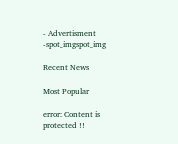- Advertisment -spot_imgspot_img

Recent News

Most Popular

error: Content is protected !!